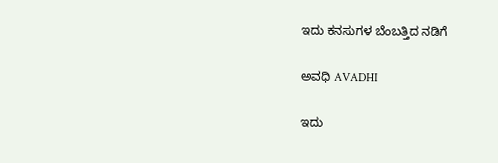ಇದು ಕನಸುಗಳ ಬೆಂಬತ್ತಿದ ನಡಿಗೆ‍

ಅವಧಿ AVADHI

ಇದು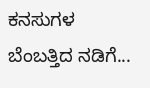ಕನಸುಗಳ ಬೆಂಬತ್ತಿದ ನಡಿಗೆ...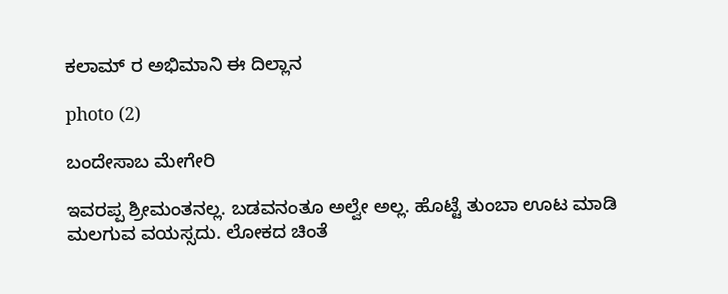ಕಲಾಮ್ ರ ಅಭಿಮಾನಿ ಈ ದಿಲ್ಲಾನ

photo (2)

ಬಂದೇಸಾಬ ಮೇಗೇರಿ

ಇವರಪ್ಪ ಶ್ರೀಮಂತನಲ್ಲ. ಬಡವನಂತೂ ಅಲ್ವೇ ಅಲ್ಲ. ಹೊಟ್ಟೆ ತುಂಬಾ ಊಟ ಮಾಡಿ ಮಲಗುವ ವಯಸ್ಸದು. ಲೋಕದ ಚಿಂತೆ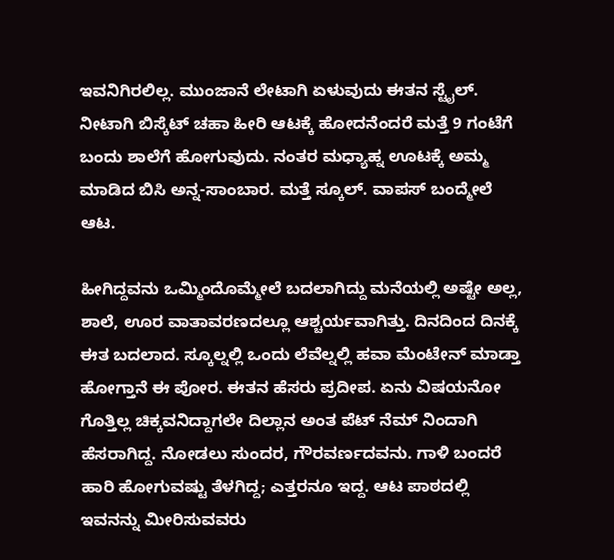ಇವನಿಗಿರಲಿಲ್ಲ. ಮುಂಜಾನೆ ಲೇಟಾಗಿ ಏಳುವುದು ಈತನ ಸ್ಟೈಲ್. ನೀಟಾಗಿ ಬಿಸ್ಕೆಟ್ ಚಹಾ ಹೀರಿ ಆಟಕ್ಕೆ ಹೋದನೆಂದರೆ ಮತ್ತೆ 9 ಗಂಟೆಗೆ ಬಂದು ಶಾಲೆಗೆ ಹೋಗುವುದು. ನಂತರ ಮಧ್ಯಾಹ್ನ ಊಟಕ್ಕೆ ಅಮ್ಮ ಮಾಡಿದ ಬಿಸಿ ಅನ್ನ-ಸಾಂಬಾರ. ಮತ್ತೆ ಸ್ಕೂಲ್. ವಾಪಸ್ ಬಂದ್ಮೇಲೆ ಆಟ.

ಹೀಗಿದ್ದವನು ಒಮ್ಮಿಂದೊಮ್ಮೇಲೆ ಬದಲಾಗಿದ್ದು ಮನೆಯಲ್ಲಿ ಅಷ್ಟೇ ಅಲ್ಲ, ಶಾಲೆ, ಊರ ವಾತಾವರಣದಲ್ಲೂ ಆಶ್ಚರ್ಯವಾಗಿತ್ತು. ದಿನದಿಂದ ದಿನಕ್ಕೆ ಈತ ಬದಲಾದ. ಸ್ಕೂಲ್ನಲ್ಲಿ ಒಂದು ಲೆವೆಲ್ನಲ್ಲಿ ಹವಾ ಮೆಂಟೇನ್ ಮಾಡ್ತಾ ಹೋಗ್ತಾನೆ ಈ ಪೋರ. ಈತನ ಹೆಸರು ಪ್ರದೀಪ. ಏನು ವಿಷಯನೋ ಗೊತ್ತಿಲ್ಲ ಚಿಕ್ಕವನಿದ್ದಾಗಲೇ ದಿಲ್ಲಾನ ಅಂತ ಪೆಟ್ ನೆಮ್ ನಿಂದಾಗಿ ಹೆಸರಾಗಿದ್ದ. ನೋಡಲು ಸುಂದರ, ಗೌರವರ್ಣದವನು. ಗಾಳಿ ಬಂದರೆ ಹಾರಿ ಹೋಗುವಷ್ಟು ತೆಳಗಿದ್ದ; ಎತ್ತರನೂ ಇದ್ದ. ಆಟ ಪಾಠದಲ್ಲಿ ಇವನನ್ನು ಮೀರಿಸುವವರು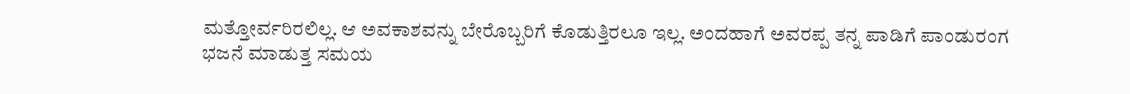ಮತ್ತೋರ್ವರಿರಲಿಲ್ಲ. ಆ ಅವಕಾಶವನ್ನು ಬೇರೊಬ್ಬರಿಗೆ ಕೊಡುತ್ತಿರಲೂ ಇಲ್ಲ. ಅಂದಹಾಗೆ ಅವರಪ್ಪ ತನ್ನ ಪಾಡಿಗೆ ಪಾಂಡುರಂಗ ಭಜನೆ ಮಾಡುತ್ತ ಸಮಯ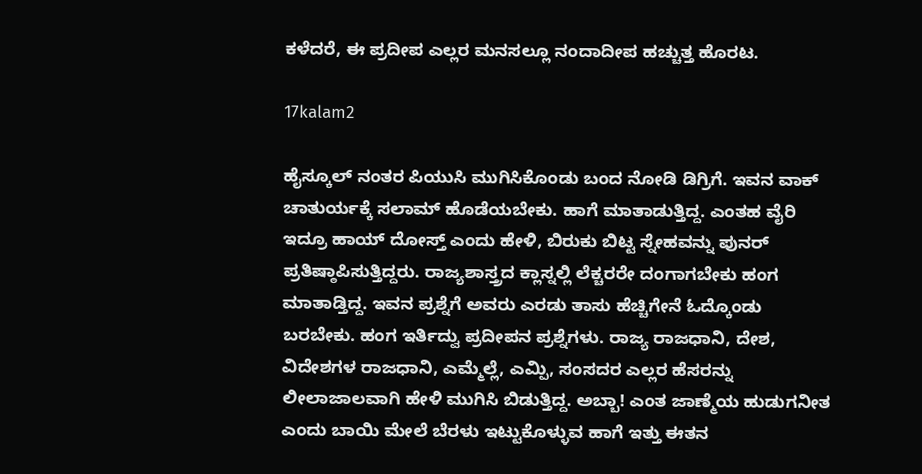ಕಳೆದರೆ, ಈ ಪ್ರದೀಪ ಎಲ್ಲರ ಮನಸಲ್ಲೂ ನಂದಾದೀಪ ಹಚ್ಚುತ್ತ ಹೊರಟ.

17kalam2

ಹೈಸ್ಕೂಲ್ ನಂತರ ಪಿಯುಸಿ ಮುಗಿಸಿಕೊಂಡು ಬಂದ ನೋಡಿ ಡಿಗ್ರಿಗೆ. ಇವನ ವಾಕ್ ಚಾತುರ್ಯಕ್ಕೆ ಸಲಾಮ್ ಹೊಡೆಯಬೇಕು. ಹಾಗೆ ಮಾತಾಡುತ್ತಿದ್ದ. ಎಂತಹ ವೈರಿ ಇದ್ರೂ ಹಾಯ್ ದೋಸ್ತ್ ಎಂದು ಹೇಳಿ, ಬಿರುಕು ಬಿಟ್ಟ ಸ್ನೇಹವನ್ನು ಪುನರ್ ಪ್ರತಿಷ್ಠಾಪಿಸುತ್ತಿದ್ದರು. ರಾಜ್ಯಶಾಸ್ತ್ರದ ಕ್ಲಾಸ್ನಲ್ಲಿ ಲೆಕ್ಚರರೇ ದಂಗಾಗಬೇಕು ಹಂಗ ಮಾತಾಡ್ತಿದ್ದ. ಇವನ ಪ್ರಶ್ನೆಗೆ ಅವರು ಎರಡು ತಾಸು ಹೆಚ್ಚಿಗೇನೆ ಓದ್ಕೊಂಡು ಬರಬೇಕು. ಹಂಗ ಇರ್ತಿದ್ವು ಪ್ರದೀಪನ ಪ್ರಶ್ನೆಗಳು. ರಾಜ್ಯ ರಾಜಧಾನಿ, ದೇಶ, ವಿದೇಶಗಳ ರಾಜಧಾನಿ, ಎಮ್ಮೆಲ್ಲೆ, ಎಮ್ಪಿ, ಸಂಸದರ ಎಲ್ಲರ ಹೆಸರನ್ನು ಲೀಲಾಜಾಲವಾಗಿ ಹೇಳಿ ಮುಗಿಸಿ ಬಿಡುತ್ತಿದ್ದ. ಅಬ್ಬಾ! ಎಂತ ಜಾಣ್ಮೆಯ ಹುಡುಗನೀತ ಎಂದು ಬಾಯಿ ಮೇಲೆ ಬೆರಳು ಇಟ್ಟುಕೊಳ್ಳುವ ಹಾಗೆ ಇತ್ತು ಈತನ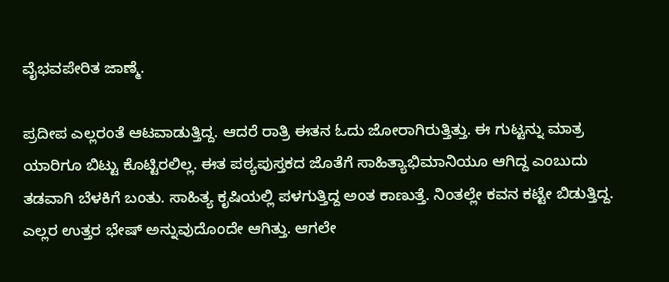ವೈಭವಪೇರಿತ ಜಾಣ್ಮೆ.

ಪ್ರದೀಪ ಎಲ್ಲರಂತೆ ಆಟವಾಡುತ್ತಿದ್ದ. ಆದರೆ ರಾತ್ರಿ ಈತನ ಓದು ಜೋರಾಗಿರುತ್ತಿತ್ತು. ಈ ಗುಟ್ಟನ್ನು ಮಾತ್ರ ಯಾರಿಗೂ ಬಿಟ್ಟು ಕೊಟ್ಟಿರಲಿಲ್ಲ. ಈತ ಪಠ್ಯಪುಸ್ತಕದ ಜೊತೆಗೆ ಸಾಹಿತ್ಯಾಭಿಮಾನಿಯೂ ಆಗಿದ್ದ ಎಂಬುದು ತಡವಾಗಿ ಬೆಳಕಿಗೆ ಬಂತು. ಸಾಹಿತ್ಯ ಕೃಷಿಯಲ್ಲಿ ಪಳಗುತ್ತಿದ್ದ ಅಂತ ಕಾಣುತ್ತೆ. ನಿಂತಲ್ಲೇ ಕವನ ಕಟ್ಟೇ ಬಿಡುತ್ತಿದ್ದ. ಎಲ್ಲರ ಉತ್ತರ ಭೇಷ್ ಅನ್ನುವುದೊಂದೇ ಆಗಿತ್ತು. ಆಗಲೇ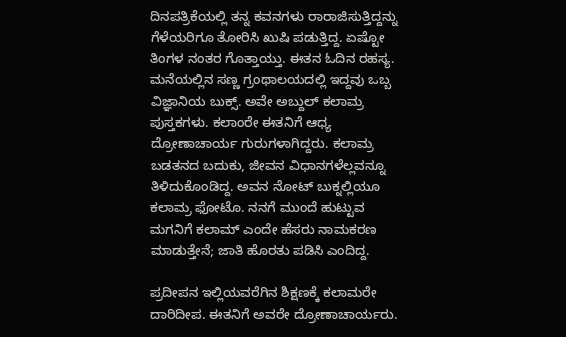ದಿನಪತ್ರಿಕೆಯಲ್ಲಿ ತನ್ನ ಕವನಗಳು ರಾರಾಜಿಸುತ್ತಿದ್ದನ್ನು ಗೆಳೆಯರಿಗೂ ತೋರಿಸಿ ಖುಷಿ ಪಡುತ್ತಿದ್ದ. ಏಷ್ಟೋ ತಿಂಗಳ ನಂತರ ಗೊತ್ತಾಯ್ತು. ಈತನ ಓದಿನ ರಹಸ್ಯ. ಮನೆಯಲ್ಲಿನ ಸಣ್ಣ ಗ್ರಂಥಾಲಯದಲ್ಲಿ ಇದ್ದವು ಒಬ್ಬ ವಿಜ್ಞಾನಿಯ ಬುಕ್ಸ್. ಅವೇ ಅಬ್ದುಲ್ ಕಲಾಮ್ರ ಪುಸ್ತಕಗಳು. ಕಲಾಂರೇ ಈತನಿಗೆ ಆಧ್ಯ ದ್ರೋಣಾಚಾರ್ಯ ಗುರುಗಳಾಗಿದ್ದರು. ಕಲಾಮ್ರ ಬಡತನದ ಬದುಕು, ಜೀವನ ವಿಧಾನಗಳೆಲ್ಲವನ್ನೂ ತಿಳಿದುಕೊಂಡಿದ್ದ. ಅವನ ನೋಟ್ ಬುಕ್ನಲ್ಲಿಯೂ ಕಲಾಮ್ರ ಫೋಟೊ. ನನಗೆ ಮುಂದೆ ಹುಟ್ಟುವ ಮಗನಿಗೆ ಕಲಾಮ್ ಎಂದೇ ಹೆಸರು ನಾಮಕರಣ ಮಾಡುತ್ತೇನೆ; ಜಾತಿ ಹೊರತು ಪಡಿಸಿ ಎಂದಿದ್ದ.

ಪ್ರದೀಪನ ಇಲ್ಲಿಯವರೆಗಿನ ಶಿಕ್ಷಣಕ್ಕೆ ಕಲಾಮರೇ ದಾರಿದೀಪ. ಈತನಿಗೆ ಅವರೇ ದ್ರೋಣಾಚಾರ್ಯರು.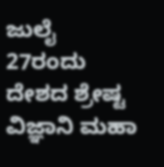ಜುಲೈ 27ರಂದು ದೇಶದ ಶ್ರೇಷ್ಟ ವಿಜ್ಞಾನಿ ಮಹಾ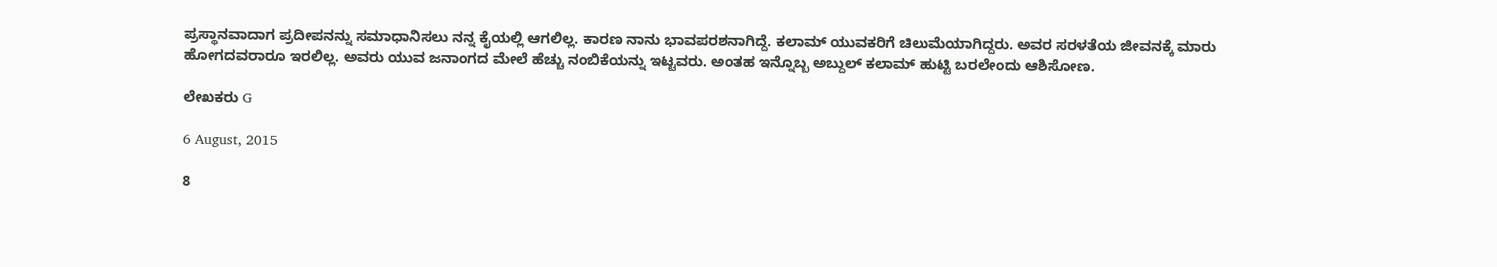ಪ್ರಸ್ಥಾನವಾದಾಗ ಪ್ರದೀಪನನ್ನು ಸಮಾಧಾನಿಸಲು ನನ್ನ ಕೈಯಲ್ಲಿ ಆಗಲಿಲ್ಲ. ಕಾರಣ ನಾನು ಭಾವಪರಶನಾಗಿದ್ದೆ. ಕಲಾಮ್ ಯುವಕರಿಗೆ ಚಿಲುಮೆಯಾಗಿದ್ದರು. ಅವರ ಸರಳತೆಯ ಜೀವನಕ್ಕೆ ಮಾರು ಹೋಗದವರಾರೂ ಇರಲಿಲ್ಲ. ಅವರು ಯುವ ಜನಾಂಗದ ಮೇಲೆ ಹೆಚ್ಚು ನಂಬಿಕೆಯನ್ನು ಇಟ್ಟವರು. ಅಂತಹ ಇನ್ನೊಬ್ಬ ಅಬ್ದುಲ್ ಕಲಾಮ್ ಹುಟ್ಟಿ ಬರಲೇಂದು ಆಶಿಸೋಣ.

ಲೇಖಕರು G

6 August, 2015

8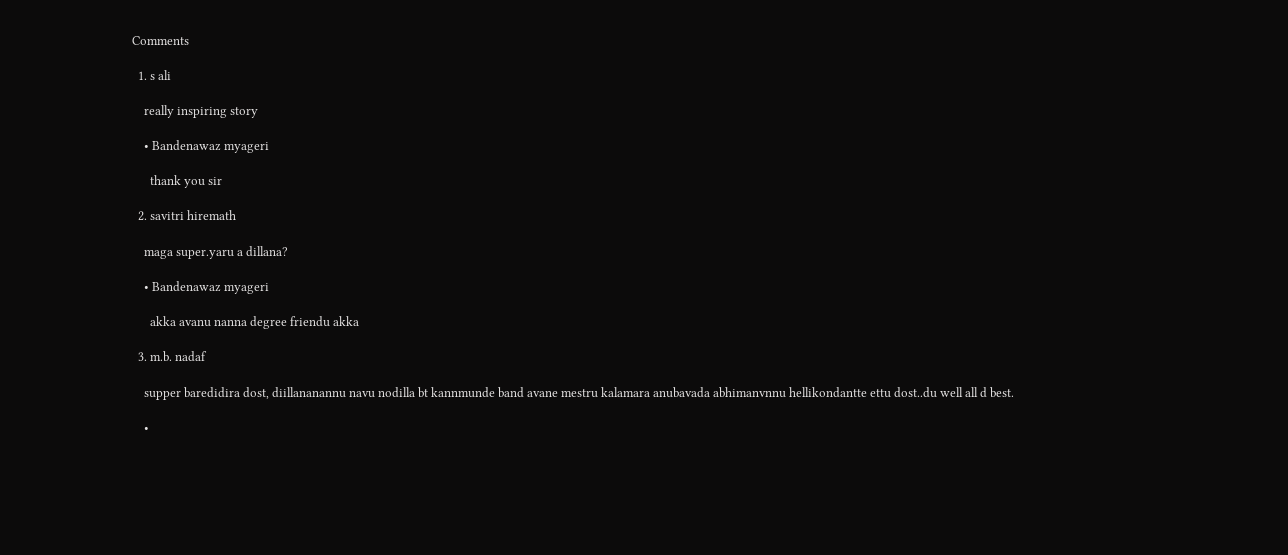Comments

  1. s ali

    really inspiring story

    • Bandenawaz myageri

      thank you sir

  2. savitri hiremath

    maga super.yaru a dillana?

    • Bandenawaz myageri

      akka avanu nanna degree friendu akka

  3. m.b. nadaf

    supper baredidira dost, diillananannu navu nodilla bt kannmunde band avane mestru kalamara anubavada abhimanvnnu hellikondantte ettu dost..du well all d best.

    •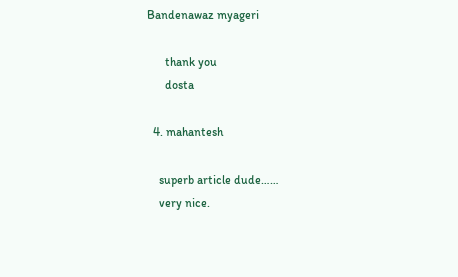Bandenawaz myageri

      thank you
      dosta

  4. mahantesh

    superb article dude……
    very nice.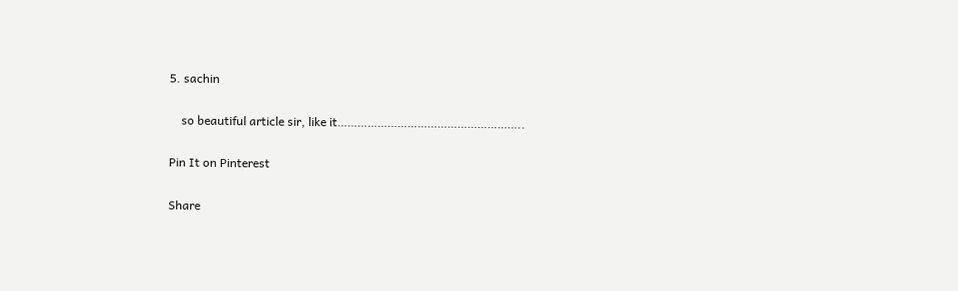5. sachin

    so beautiful article sir, like it………………………………………………..

Pin It on Pinterest

Share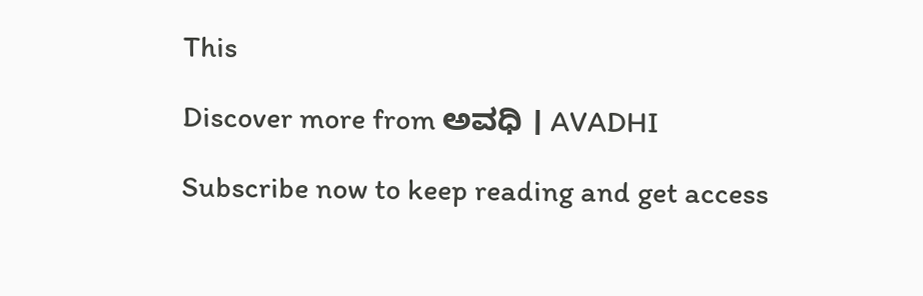This

Discover more from ಅವಧಿ । AVADHI

Subscribe now to keep reading and get access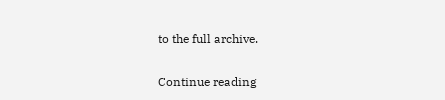to the full archive.

Continue reading